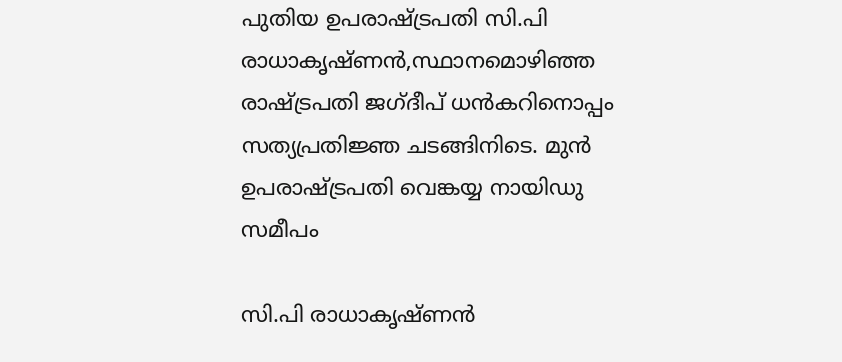പുതിയ ഉപരാഷ്ട്രപതി സി.പി രാധാകൃഷ്ണൻ,സ്ഥാനമൊഴിഞ്ഞ രാഷ്ട്രപതി ജഗ്ദീപ് ധൻകറിനൊപ്പം സത്യപ്രതിജ്ഞ ചടങ്ങിനിടെ. മുൻ ഉപരാഷ്ട്രപതി വെങ്കയ്യ നായിഡു സമീപം

സി.പി രാധാകൃഷ്ണൻ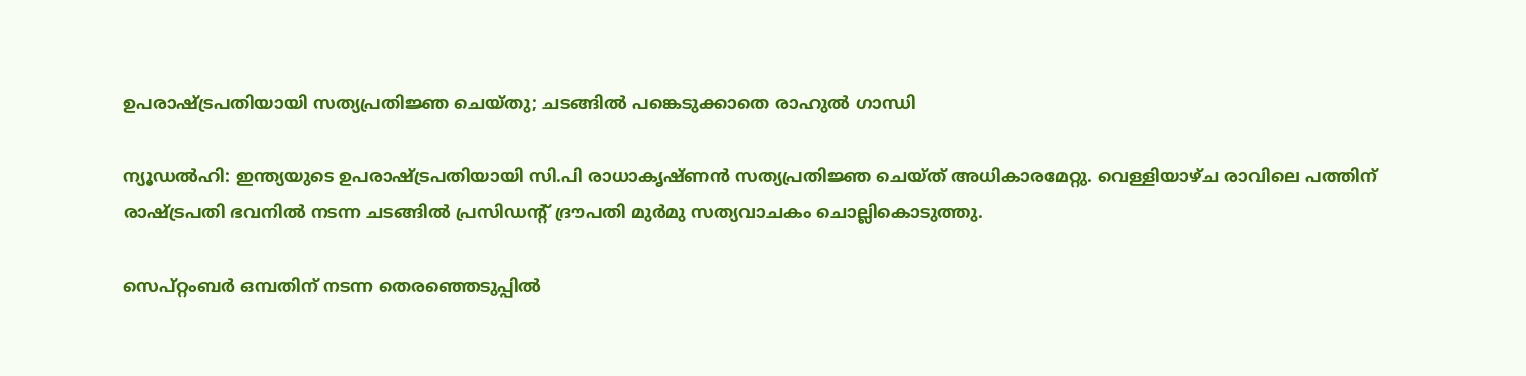ഉപരാഷ്ട്രപതിയായി സത്യപ്രതിജ്ഞ ചെയ്തു; ചടങ്ങിൽ പങ്കെടുക്കാതെ രാഹുൽ ഗാന്ധി

ന്യൂഡൽഹി: ഇന്ത്യയുടെ ഉപരാഷ്ട്രപതിയായി സി.പി രാധാകൃഷ്ണൻ സത്യപ്രതിജ്ഞ ചെയ്ത് അധികാരമേറ്റു. വെള്ളിയാഴ്ച രാവിലെ പത്തിന് രാഷ്ട്രപതി ഭവനിൽ നടന്ന ചടങ്ങിൽ പ്രസിഡന്റ് ദ്രൗപതി മുർമു സത്യവാചകം ചൊല്ലികൊടുത്തു.

സെപ്റ്റംബർ ഒമ്പതിന് നടന്ന തെരഞ്ഞെടുപ്പിൽ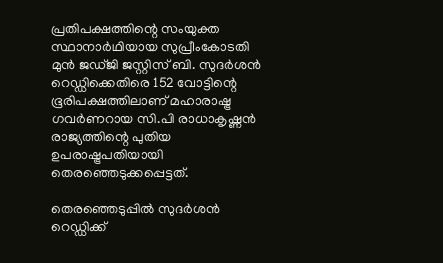പ്രതിപക്ഷത്തിന്റെ സംയുക്ത സ്ഥാനാർഥിയായ സുപ്രീംകോടതി മുൻ ജഡ്ജി ജസ്റ്റിസ് ബി. സുദർശൻ റെഡ്ഡിക്കെതിരെ 152 വോട്ടിന്റെ ഭൂരിപക്ഷത്തിലാണ് മഹാരാഷ്ട്ര ഗവർണറായ സി.പി രാധാകൃഷ്ണൻ രാജ്യത്തിന്റെ പുതിയ ഉപരാഷ്ട്രപതിയായി തെരഞ്ഞെടുക്കപ്പെട്ടത്.

തെരഞ്ഞെടുപ്പിൽ സുദർശൻ റെഡ്ഡിക്ക്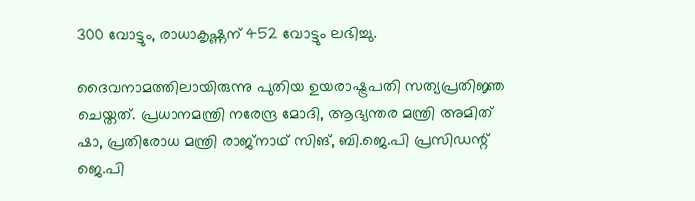300 വോട്ടും, രാധാകൃഷ്ണന് 452 വോട്ടും ലഭിച്ചു.

ദൈവനാമത്തിലായിരുന്നു പുതിയ ഉയരാഷ്ട്രപതി സത്യപ്രതിജ്ഞ ചെയ്തത്. പ്രധാനമന്ത്രി നരേന്ദ്ര മോദി, ആഭ്യന്തര മന്ത്രി അമിത് ഷാ, പ്രതിരോധ മന്ത്രി രാജ്നാഥ് സിങ്, ബി.ജെ.പി പ്രസിഡന്റ് ജെ.പി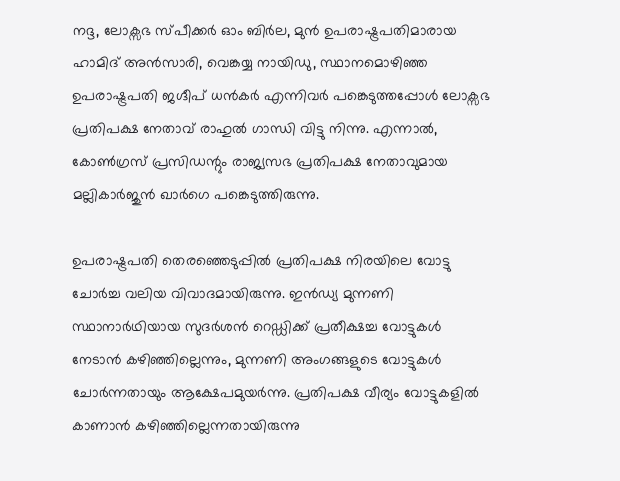നദ്ദ, ലോക്സഭ സ്പീക്കർ ഓം ബിർല, മുൻ ഉപരാഷ്ട്രപതിമാരായ ഹാമിദ് അൻസാരി, വെങ്കയ്യ നായിഡു, സ്ഥാനമൊഴിഞ്ഞ ഉപരാഷ്ട്രപതി ജഗ്ദീപ് ധൻകർ എന്നിവർ പങ്കെടുത്തപ്പോൾ ലോക്സഭ പ്രതിപക്ഷ നേതാവ് രാഹുൽ ഗാന്ധി വിട്ടു നിന്നു. എന്നാൽ, കോൺഗ്രസ് പ്രസിഡന്റും രാജ്യസഭ പ്രതിപക്ഷ നേതാവുമായ മല്ലികാർജുൻ ഖാർഗെ പങ്കെടുത്തിരുന്നു.

ഉപരാഷ്ട്രപതി തെരഞ്ഞെടുപ്പിൽ പ്രതിപക്ഷ നിരയിലെ വോട്ടു ചോർച്ച വലിയ വിവാദമായിരുന്നു. ഇൻഡ്യ മുന്നണി സ്ഥാനാർഥിയായ സുദർശൻ റെഡ്ഡിക്ക് പ്രതീക്ഷച്ച വോട്ടുകൾ നേടാൻ കഴിഞ്ഞില്ലെന്നും, മുന്നണി അംഗങ്ങളുടെ വോട്ടുകൾ ചോർന്നതായും ആക്ഷേപമുയർന്നു. പ്രതിപക്ഷ വീര്യം വോട്ടുകളിൽ കാണാൻ കഴിഞ്ഞില്ലെന്നതായിരുന്നു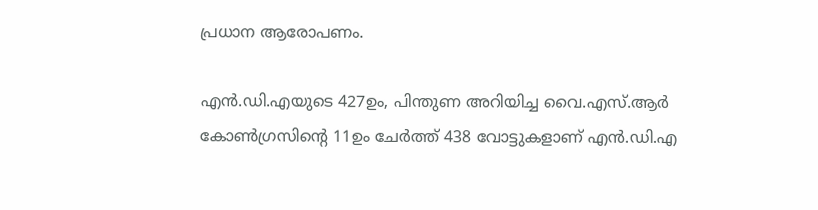പ്രധാന ആരോപണം.

എൻ.ഡി.എയുടെ 427ഉം, പിന്തുണ അറിയിച്ച വൈ.എസ്.ആർ കോൺഗ്രസിന്റെ 11ഉം ചേർത്ത് 438 വോട്ടുകളാണ് എൻ.ഡി.എ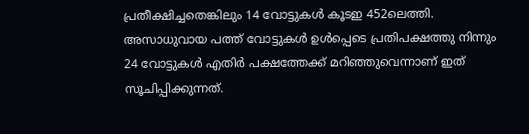പ്രതീക്ഷിച്ചതെങ്കിലും 14 വോട്ടുകൾ കൂടഇ 452ലെത്തി. അസാധുവായ പത്ത് വോട്ടുകൾ ഉൾപ്പെടെ പ്രതിപക്ഷത്തു നിന്നും 24 വോട്ടുകൾ എതിർ പക്ഷത്തേക്ക് മറിഞ്ഞുവെന്നാണ് ഇത് സൂചിപ്പിക്കുന്നത്.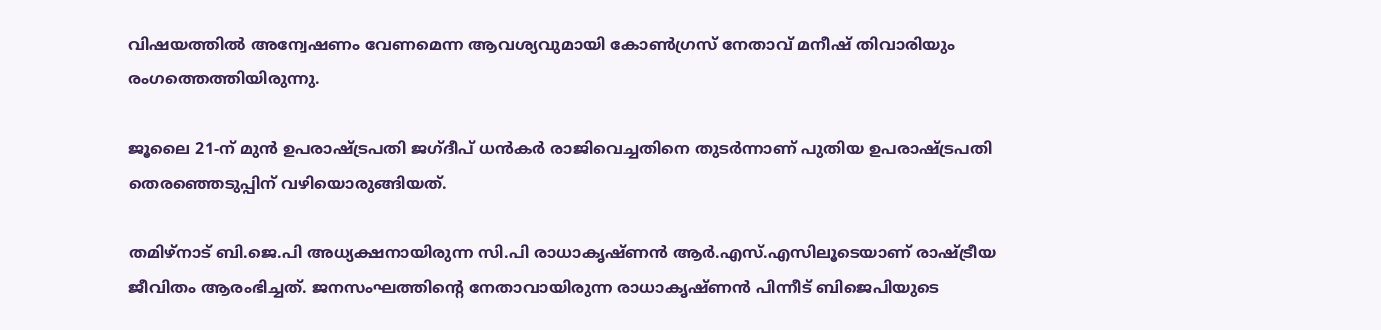വിഷയത്തിൽ അന്വേഷണം വേണമെന്ന ആവശ്യവുമായി കോൺഗ്രസ് നേതാവ് മനീഷ് തിവാരിയും രംഗത്തെത്തിയിരുന്നു.

ജൂലൈ 21-ന് മുൻ ഉപരാഷ്ട്രപതി ജഗ്ദീപ് ധൻകർ രാജിവെച്ചതിനെ തുടർന്നാണ് പുതിയ ഉപരാഷ്ട്രപതി തെരഞ്ഞെടുപ്പിന് വഴിയൊരുങ്ങിയത്.

തമിഴ്‌നാട് ബി.ജെ.പി അധ്യക്ഷനായിരുന്ന സി.പി രാധാകൃഷ്ണൻ ആർ.എസ്.എസിലൂടെയാണ് രാഷ്ട്രീയ ജീവിതം ആരംഭിച്ചത്. ജനസംഘത്തിന്റെ നേതാവായിരുന്ന രാധാകൃഷ്ണൻ പിന്നീട് ബിജെപിയുടെ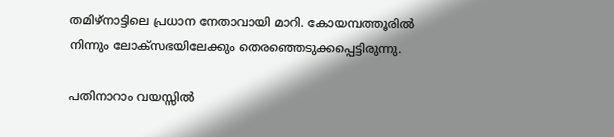തമിഴ്‌നാട്ടിലെ പ്രധാന നേതാവായി മാറി. കോയമ്പത്തൂരിൽ നിന്നും ലോക്‌സഭയിലേക്കും തെരഞ്ഞെടുക്കപ്പെട്ടിരുന്നു.

പതിനാറാം വയസ്സിൽ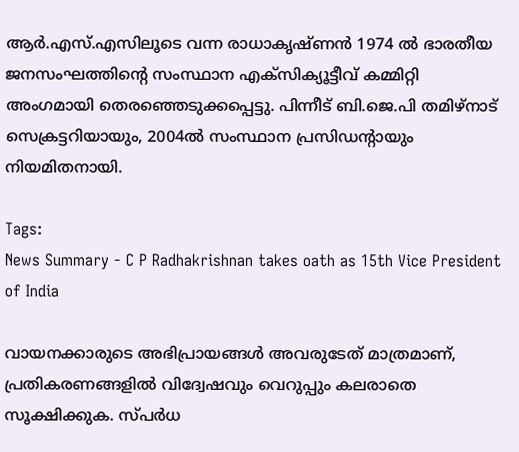ആർ.എസ്.എസിലൂടെ വന്ന രാധാകൃഷ്ണൻ 1974 ൽ ഭാരതീയ ജനസംഘത്തിന്റെ സംസ്ഥാന എക്‌സിക്യൂട്ടീവ് കമ്മിറ്റി അംഗമായി തെരഞ്ഞെടുക്കപ്പെട്ടു. പിന്നീട് ബി.ജെ.പി തമിഴ്നാട് സെക്രട്ടറിയായും, 2004ൽ സംസ്ഥാന പ്രസിഡന്റായും നിയമിതനായി.

Tags:
News Summary - C P Radhakrishnan takes oath as 15th Vice President of India

വായനക്കാരുടെ അഭിപ്രായങ്ങള്‍ അവരുടേത് മാത്രമാണ്, പ്രതികരണങ്ങളിൽ വിദ്വേഷവും വെറുപ്പും കലരാതെ സൂക്ഷിക്കുക. സ്പർധ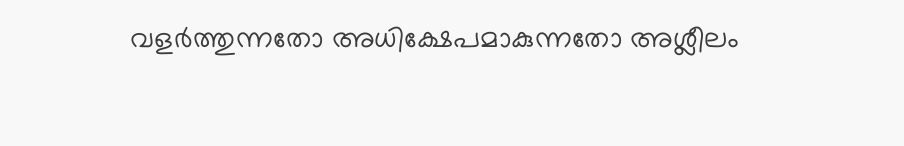വളർത്തുന്നതോ അധിക്ഷേപമാകുന്നതോ അശ്ലീലം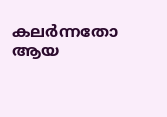കലർന്നതോ ആയ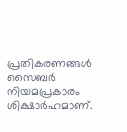പ്രതികരണങ്ങൾ സൈബർ നിയമപ്രകാരം ശിക്ഷാർഹമാണ്.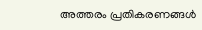അത്തരം പ്രതികരണങ്ങൾ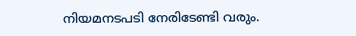നിയമനടപടി നേരിടേണ്ടി വരും.